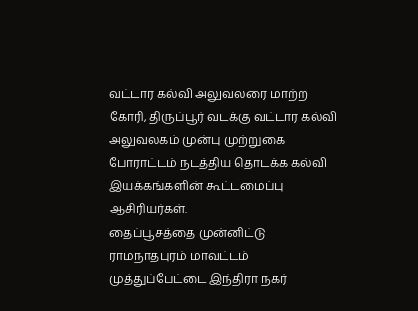வட்டார கல்வி அலுவலரை மாற்ற கோரி, திருப்பூர் வடக்கு வட்டார கல்வி அலுவலகம் முன்பு முற்றுகை போராட்டம் நடத்திய தொடக்க கல்வி இயக்கங்களின் கூட்டமைப்பு ஆசிரியர்கள்.
தைப்பூசத்தை முன்னிட்டு ராமநாதபுரம் மாவட்டம் முத்துப்பேட்டை இந்திரா நகர்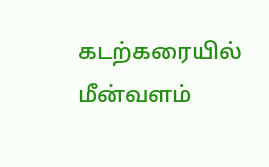கடற்கரையில் மீன்வளம்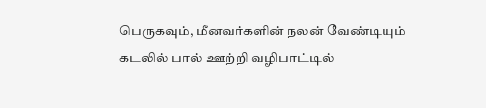பெருகவும், மீனவர்களின் நலன் வேண்டியும் கடலில் பால் ஊற்றி வழிபாட்டில்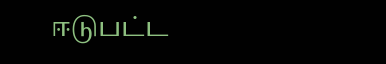ஈடுபட்ட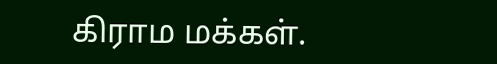கிராம மக்கள்.